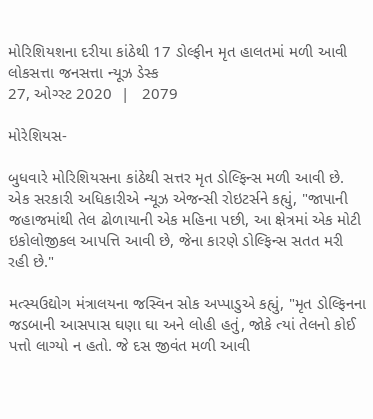મોરિશિયશના દરીયા કાંઠેથી 17 ડોલ્ફીન મૃત હાલતમાં મળી આવી
લોકસત્તા જનસત્તા ન્યૂઝ ડેસ્ક
27, ઓગ્સ્ટ 2020  |   2079

મોરેશિયસ-

બુધવારે મોરિશિયસના કાંઠેથી સત્તર મૃત ડોલ્ફિન્સ મળી આવી છે. એક સરકારી અધિકારીએ ન્યૂઝ એજન્સી રોઇટર્સને કહ્યું, "જાપાની જહાજમાંથી તેલ ઢોળાયાની એક મહિના પછી, આ ક્ષેત્રમાં એક મોટી ઇકોલોજીકલ આપત્તિ આવી છે, જેના કારણે ડોલ્ફિન્સ સતત મરી રહી છે."

મત્સ્યઉદ્યોગ મંત્રાલયના જસ્વિન સોક અપ્પાડુએ કહ્યું, "મૃત ડોલ્ફિનના જડબાની આસપાસ ઘણા ઘા અને લોહી હતું, જોકે ત્યાં તેલનો કોઈ પત્તો લાગ્યો ન હતો. જે દસ જીવંત મળી આવી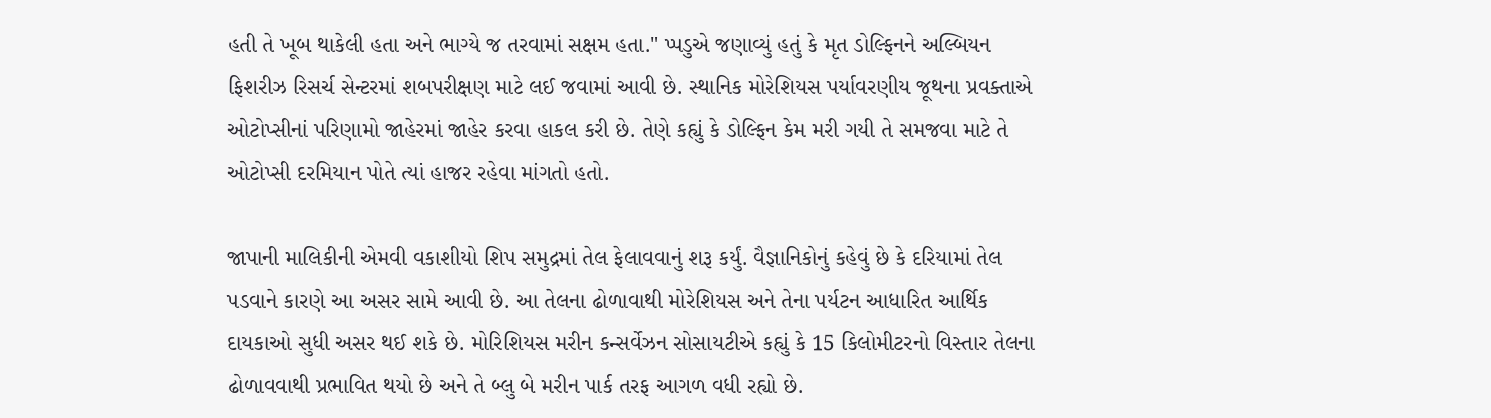હતી તે ખૂબ થાકેલી હતા અને ભાગ્યે જ તરવામાં સક્ષમ હતા." પ્પડુએ જણાવ્યું હતું કે મૃત ડોલ્ફિનને અલ્બિયન ફિશરીઝ રિસર્ચ સેન્ટરમાં શબપરીક્ષણ માટે લઈ જવામાં આવી છે. સ્થાનિક મોરેશિયસ પર્યાવરણીય જૂથના પ્રવક્તાએ ઓટોપ્સીનાં પરિણામો જાહેરમાં જાહેર કરવા હાકલ કરી છે. તેણે કહ્યું કે ડોલ્ફિન કેમ મરી ગયી તે સમજવા માટે તે ઓટોપ્સી દરમિયાન પોતે ત્યાં હાજર રહેવા માંગતો હતો.

જાપાની માલિકીની એમવી વકાશીયો શિપ સમુદ્રમાં તેલ ફેલાવવાનું શરૂ કર્યું. વૈજ્ઞાનિકોનું કહેવું છે કે દરિયામાં તેલ પડવાને કારણે આ અસર સામે આવી છે. આ તેલના ઢોળાવાથી મોરેશિયસ અને તેના પર્યટન આધારિત આર્થિક દાયકાઓ સુધી અસર થઈ શકે છે. મોરિશિયસ મરીન કન્સર્વેઝન સોસાયટીએ કહ્યું કે 15 કિલોમીટરનો વિસ્તાર તેલના ઢોળાવવાથી પ્રભાવિત થયો છે અને તે બ્લુ બે મરીન પાર્ક તરફ આગળ વધી રહ્યો છે.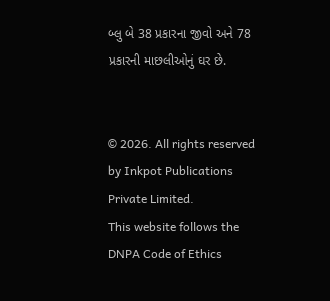બ્લુ બે 38 પ્રકારના જીવો અને 78 પ્રકારની માછલીઓનું ઘર છે.


© 2026. All rights reserved by Inkpot Publications Private Limited.
This website follows the DNPA Code of Ethics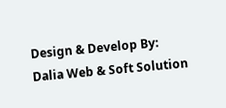Design & Develop By:
Dalia Web & Soft Solution